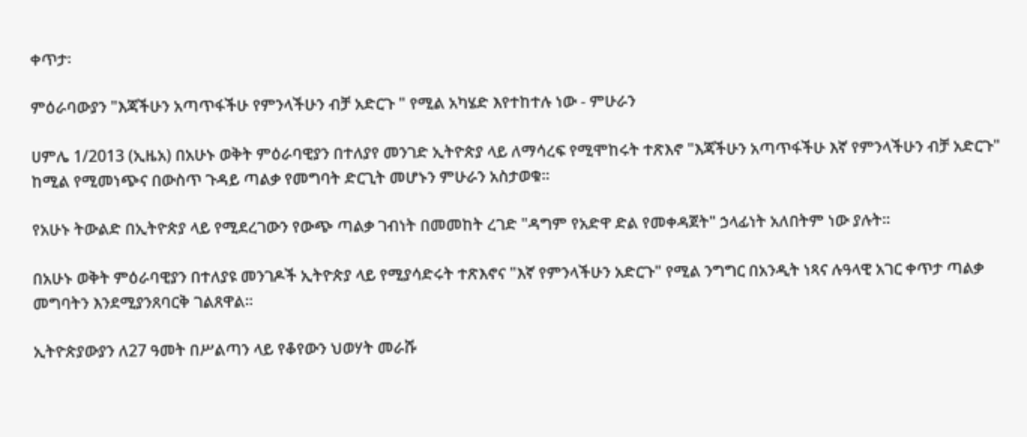ቀጥታ፡

ምዕራባውያን "እጃችሁን አጣጥፋችሁ የምንላችሁን ብቻ አድርጉ " የሚል አካሄድ እየተከተሉ ነው - ምሁራን

ሀምሌ 1/2013 (ኢዜአ) በአሁኑ ወቅት ምዕራባዊያን በተለያየ መንገድ ኢትዮጵያ ላይ ለማሳረፍ የሚሞከሩት ተጽእኖ "እጃችሁን አጣጥፋችሁ እኛ የምንላችሁን ብቻ አድርጉ" ከሚል የሚመነጭና በውስጥ ጉዳይ ጣልቃ የመግባት ድርጊት መሆኑን ምሁራን አስታወቁ።

የአሁኑ ትውልድ በኢትዮጵያ ላይ የሚደረገውን የውጭ ጣልቃ ገብነት በመመከት ረገድ "ዳግም የአድዋ ድል የመቀዳጀት" ኃላፊነት አለበትም ነው ያሉት።

በአሁኑ ወቅት ምዕራባዊያን በተለያዩ መንገዶች ኢትዮጵያ ላይ የሚያሳድሩት ተጽእኖና "እኛ የምንላችሁን አድርጉ" የሚል ንግግር በአንዲት ነጻና ሉዓላዊ አገር ቀጥታ ጣልቃ መግባትን እንደሚያንጸባርቅ ገልጸዋል።

ኢትዮጵያውያን ለ27 ዓመት በሥልጣን ላይ የቆየውን ህወሃት መራሹ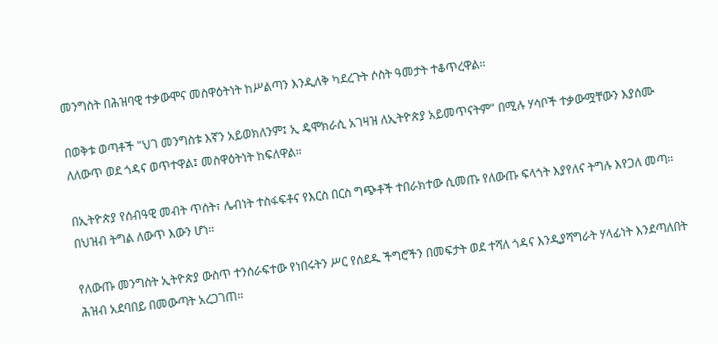መንግስት በሕዝባዊ ተቃውሞና መስዋዕትነት ከሥልጣን እንዲለቅ ካደረጉት ሶስት ዓመታት ተቆጥረዋል።

በወቅቱ ወጣቶች "ህገ መንግስቱ እኛን አይወክለንም፤ ኢ ዴሞክራሲ አገዛዝ ለኢትዮጵያ አይመጥናትም" በሚሉ ሃሳቦች ተቃውሟቸውን እያሰሙ ለለውጥ ወደ ጎዳና ወጥተዋል፤ መስዋዕትነት ከፍለዋል።

በኢትዮጵያ የሰብዓዊ መብት ጥሰት፣ ሌብነት ተስፋፍቶና የእርስ በርስ ግጭቶች ተበራክተው ሲመጡ የለውጡ ፍላጎት እያየለና ትግሉ እየጋለ መጣ። በህዝብ ትግል ለውጥ እውን ሆነ።

የለውጡ መንግስት ኢትዮጵያ ውስጥ ተንሰራፍተው የነበሩትን ሥር የሰደዱ ችግሮችን በመፍታት ወደ ተሻለ ጎዳና እንዲያሻግራት ሃላፊነት እንደጣለበት ሕዝብ አደባበይ በመውጣት አረጋገጠ።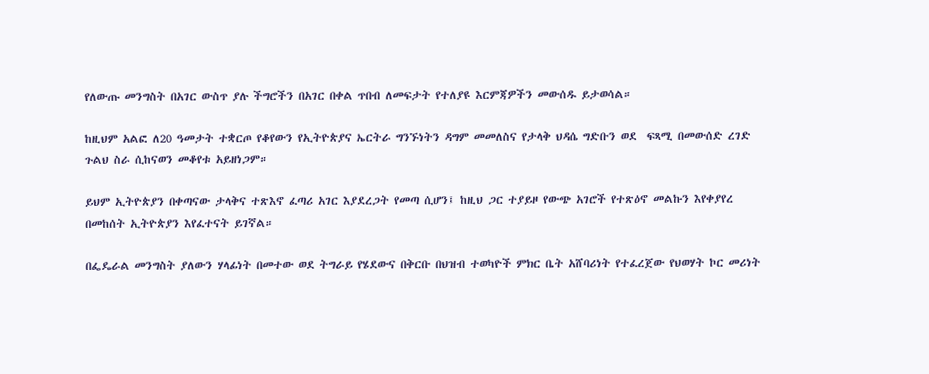የለውጡ መንግስት በአገር ውስጥ ያሉ ችግሮችን በአገር በቀል ጥበብ ለመፍታት የተለያዩ እርምጃዎችን መውሰዱ ይታወሳል።

ከዚህም አልፎ ለ20 ዓመታት ተቋርጦ የቆየውን የኢትዮጵያና ኤርትራ ግንኙነትን ዳግም መመለስና የታላቅ ህዳሴ ግድቡን ወደ  ፍጻሚ በመውሰድ ረገድ ጉልህ ስራ ሲከናወን መቆየቱ አይዘነጋም።

ይህም ኢትዮጵያን በቀጣናው ታላቅና ተጽእኖ ፈጣሪ አገር እያደረጋት የመጣ ሲሆን፤ ከዚህ ጋር ተያይዞ የውጭ አገሮች የተጽዕኖ መልኩን እየቀያየረ በመከሰት ኢትዮጵያን እየፈተናት ይገኛል።

በፌዴራል መንግስት ያለውን ሃላፊነት በመተው ወደ ትግራይ የሄደውና በቅርቡ በህዝብ ተወካዮች ምክር ቤት አሸባሪነት የተፈረጀው የህወሃት ኮር መሪነት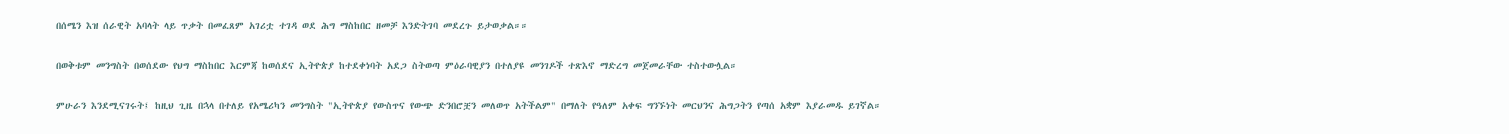በሰሜን እዝ ሰራዊት አባላት ላይ ጥቃት በመፈጸም አገሪቷ ተገዳ ወደ ሕግ ማስከበር ዘመቻ እንድትገባ መደረጉ ይታወቃል።።

በወቅቱም መንግስት በወሰደው የህግ ማስከበር እርምጃ ከወሰደና ኢትዮጵያ ከተደቀነባት አደጋ ስትወጣ ምዕራባዊያን በተለያዩ መንገዶች ተጽእኖ ማድረግ መጀመራቸው ተስተውሏል።

ምሁራን እንደሚናገሩት፤ ከዚህ ጊዜ በኋላ በተለይ የአሜሪካን መንግስት "ኢትዮጵያ የውስጥና የውጭ ድንበሮቿን መለወጥ አትችልም" በማለት የዓለም አቀፍ ግንኙነት መርህንና ሕግጋትን የጣሰ አቋም እያራመዱ ይገኛል።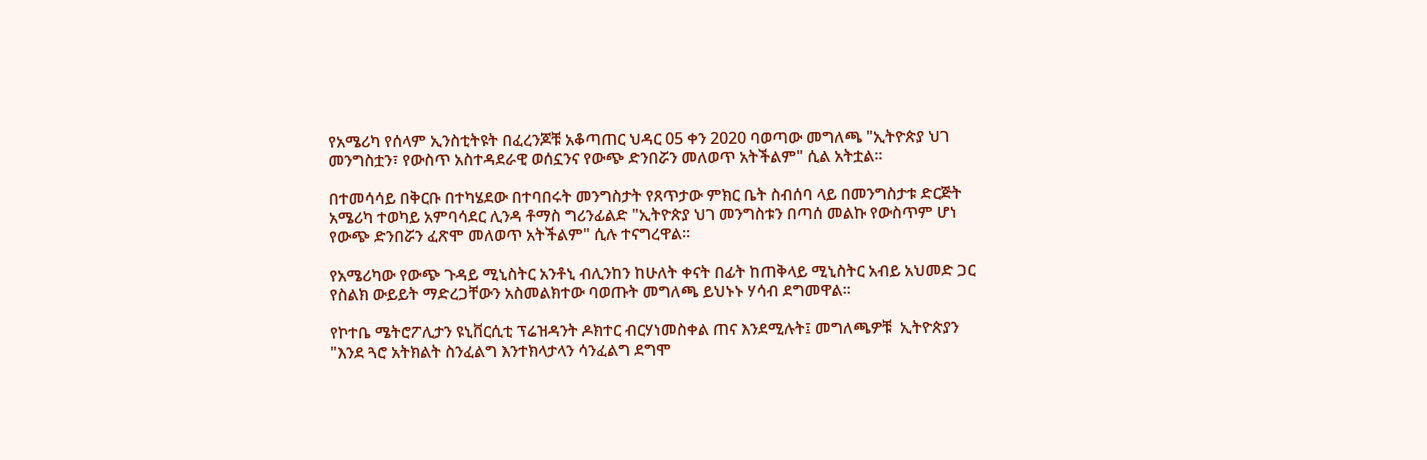የአሜሪካ የሰላም ኢንስቲትዩት በፈረንጆቹ አቆጣጠር ህዳር 05 ቀን 2020 ባወጣው መግለጫ "ኢትዮጵያ ህገ መንግስቷን፣ የውስጥ አስተዳደራዊ ወሰኗንና የውጭ ድንበሯን መለወጥ አትችልም" ሲል አትቷል።

በተመሳሳይ በቅርቡ በተካሄደው በተባበሩት መንግስታት የጸጥታው ምክር ቤት ስብሰባ ላይ በመንግስታቱ ድርጅት አሜሪካ ተወካይ አምባሳደር ሊንዳ ቶማስ ግሪንፊልድ "ኢትዮጵያ ህገ መንግስቱን በጣሰ መልኩ የውስጥም ሆነ የውጭ ድንበሯን ፈጽሞ መለወጥ አትችልም" ሲሉ ተናግረዋል።

የአሜሪካው የውጭ ጉዳይ ሚኒስትር አንቶኒ ብሊንከን ከሁለት ቀናት በፊት ከጠቅላይ ሚኒስትር አብይ አህመድ ጋር የስልክ ውይይት ማድረጋቸውን አስመልክተው ባወጡት መግለጫ ይህኑኑ ሃሳብ ደግመዋል።

የኮተቤ ሜትሮፖሊታን ዩኒቨርሲቲ ፕሬዝዳንት ዶክተር ብርሃነመስቀል ጠና እንደሚሉት፤ መግለጫዎቹ  ኢትዮጵያን "እንደ ጓሮ አትክልት ስንፈልግ እንተክላታላን ሳንፈልግ ደግሞ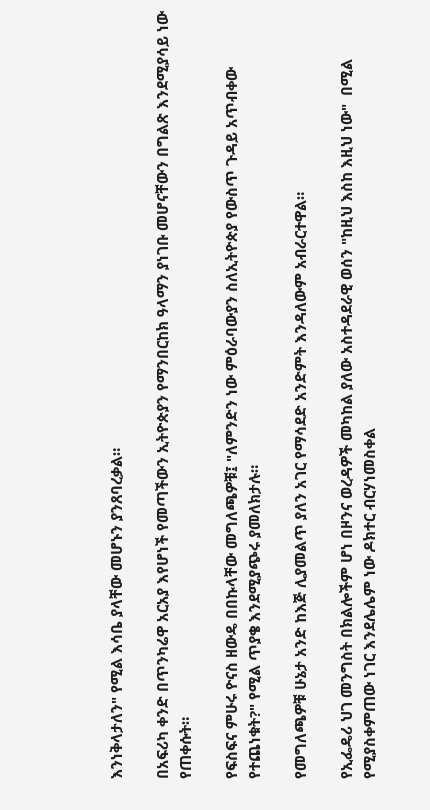እንነቅላታለን" የሚል እሳቤ ያላቸው መሆኑን ያንጸባረቃል።

በአፍሪካ ቀንድ በጥንካሬዋ አርአያ እየሆነች የመጣችውን ኢትዮጵያን የማንበርከክ ዓላማን ያነገቡ መሆናቸውን በግልጽ እንደሚያሳይ ነው የጠቀሱት።

የፍስፍና ምሁሩ ዮናስ ዘውዴ በበኩላቸው መግለጫዎቹ፤ "ለምንድን ነው ምዕራባውያን ስለኢትዮጵያ የውስጥ ጉዳይ አጥብቀው የተጨነቁት?" የሚል ጥያቄ እንደሚያጭሩ ያመለክታሉ።

የመግለጫዎቹ ሁኔታ አንድ ከእጅ ሊያመልጥ ያለን አገር የማሳደድ አንድምት እንዳለውም አብራርተዋል።

የኢፌዴሪ ህገ መንግስት በክልሎችም ሆነ በዞንና ወረዳዎች መካከል ያለው አስተዳደራዊ ወሰን "ከዚህ እስከ እዚህ ነው"  በሚል የሚያስቀምጠው ነገር እንደሌሌም ነው ዶክተር ብርሃነመስቀል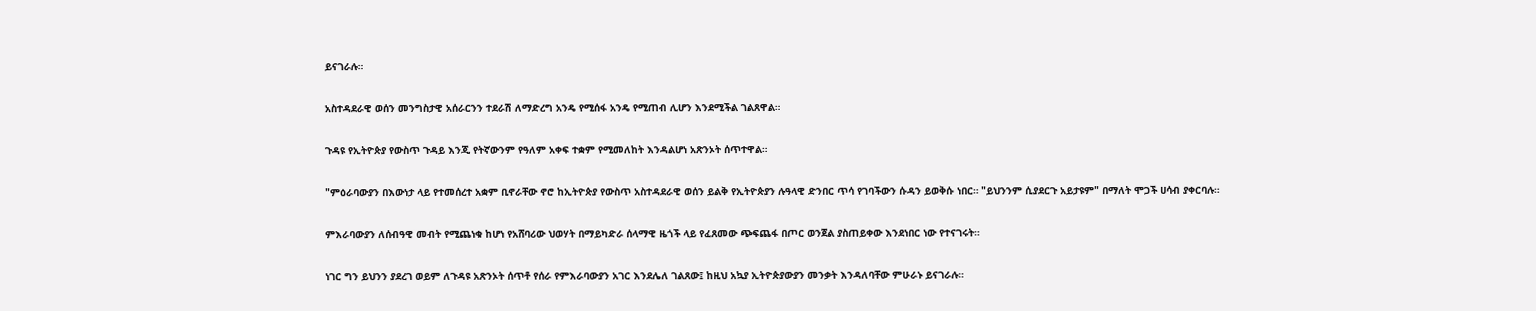ይናገራሉ።

አስተዳደራዊ ወሰን መንግስታዊ አሰራርንን ተደራሽ ለማድረግ አንዴ የሚሰፋ አንዴ የሚጠብ ሊሆን እንደሚችል ገልጸዋል።

ጉዳዩ የኢትዮጵያ የውስጥ ጉዳይ እንጂ የትኛውንም የዓለም አቀፍ ተቋም የሚመለከት እንዳልሆነ አጽንኦት ሰጥተዋል።

"ምዕራባውያን በእውነታ ላይ የተመሰረተ አቋም ቢኖራቸው ኖሮ ከኢትዮጵያ የውስጥ አስተዳደራዊ ወሰን ይልቅ የኢትዮጵያን ሉዓላዊ ድንበር ጥሳ የገባችውን ሱዳን ይወቅሱ ነበር። "ይህንንም ሲያደርጉ አይታዩም" በማለት ሞጋች ሀሳብ ያቀርባሉ።

ምእራባውያን ለሰብዓዊ መብት የሚጨነቁ ከሆነ የአሸባሪው ህወሃት በማይካድራ ሰላማዊ ዜጎች ላይ የፈጸመው ጭፍጨፋ በጦር ወንጀል ያስጠይቀው እንደነበር ነው የተናገሩት።

ነገር ግን ይህንን ያደረገ ወይም ለጉዳዩ አጽንኦት ሰጥቶ የሰራ የምእራባውያን አገር እንደሌለ ገልጸው፤ ከዚህ አኳያ ኢትዮጵያውያን መንቃት እንዳለባቸው ምሁራኑ ይናገራሉ።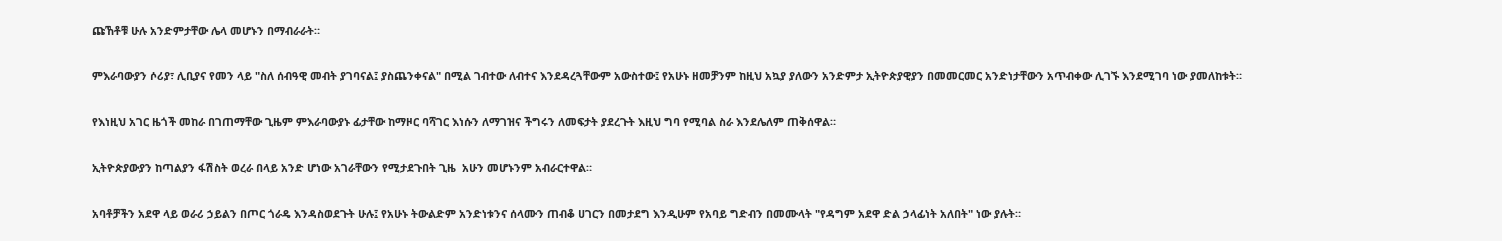ጩኸቶቹ ሁሉ አንድምታቸው ሌላ መሆኑን በማብራራት።

ምእራባውያን ሶሪያ፣ ሊቢያና የመን ላይ "ስለ ሰብዓዊ መብት ያገባናል፤ ያስጨንቀናል" በሚል ገብተው ለብተና እንደዳረጓቸውም አውስተው፤ የአሁኑ ዘመቻንም ከዚህ አኳያ ያለውን አንድምታ ኢትዮጵያዊያን በመመርመር አንድነታቸውን አጥብቀው ሊገኙ እንደሚገባ ነው ያመለከቱት።

የእነዚህ አገር ዜጎች መከራ በገጠማቸው ጊዜም ምእራባውያኑ ፊታቸው ከማዞር ባሻገር እነሱን ለማገዝና ችግሩን ለመፍታት ያደረጉት እዚህ ግባ የሚባል ስራ እንደሌለም ጠቅሰዋል።

ኢትዮጵያውያን ከጣልያን ፋሽስት ወረራ በላይ አንድ ሆነው አገራቸውን የሚታደጉበት ጊዜ  አሁን መሆኑንም አብራርተዋል።

አባቶቻችን አደዋ ላይ ወራሪ ኃይልን በጦር ጎራዴ እንዳስወደጉት ሁሉ፤ የአሁኑ ትውልድም አንድነቱንና ሰላሙን ጠብቆ ሀገርን በመታደግ እንዲሁም የአባይ ግድብን በመሙላት "የዳግም አደዋ ድል ኃላፊነት አለበት" ነው ያሉት።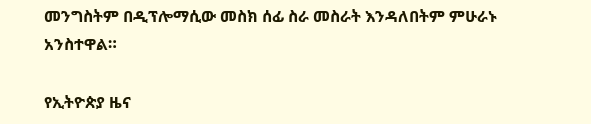መንግስትም በዲፕሎማሲው መስክ ሰፊ ስራ መስራት እንዳለበትም ምሁራኑ አንስተዋል።

የኢትዮጵያ ዜና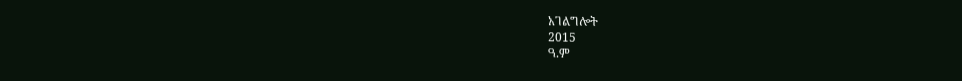አገልግሎት
2015
ዓ.ም